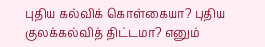புதிய கல்விக் கொள்கையா? புதிய குலக்கல்வித் திட்டமா? எனும்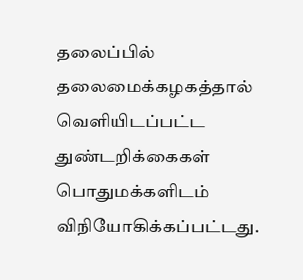தலைப்பில் தலைமைக்கழகத்தால் வெளியிடப்பட்ட துண்டறிக்கைகள் பொதுமக்களிடம் விநியோகிக்கப்பட்டது.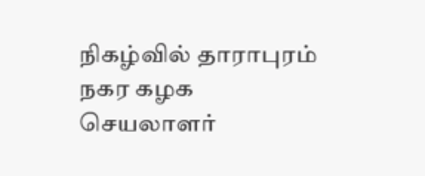நிகழ்வில் தாராபுரம் நகர கழக செயலாளர்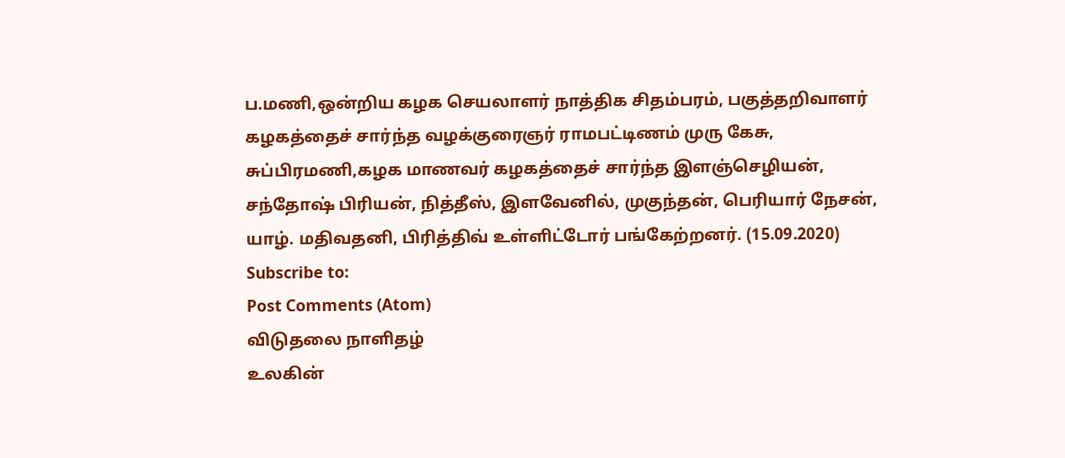ப.மணி,ஒன்றிய கழக செயலாளர் நாத்திக சிதம்பரம், பகுத்தறிவாளர் கழகத்தைச் சார்ந்த வழக்குரைஞர் ராமபட்டிணம் முரு கேசு, சுப்பிரமணி,கழக மாணவர் கழகத்தைச் சார்ந்த இளஞ்செழியன், சந்தோஷ் பிரியன், நித்தீஸ், இளவேனில், முகுந்தன், பெரியார் நேசன், யாழ். மதிவதனி, பிரித்திவ் உள்ளிட்டோர் பங்கேற்றனர். (15.09.2020)
Subscribe to:
Post Comments (Atom)
விடுதலை நாளிதழ்
உலகின்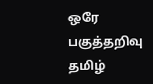ஒரே பகுத்தறிவு தமிழ்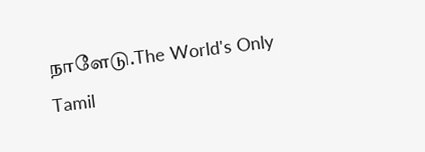நாளேடு.The World's Only Tamil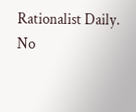Rationalist Daily.
No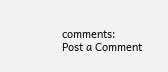comments:
Post a Comment